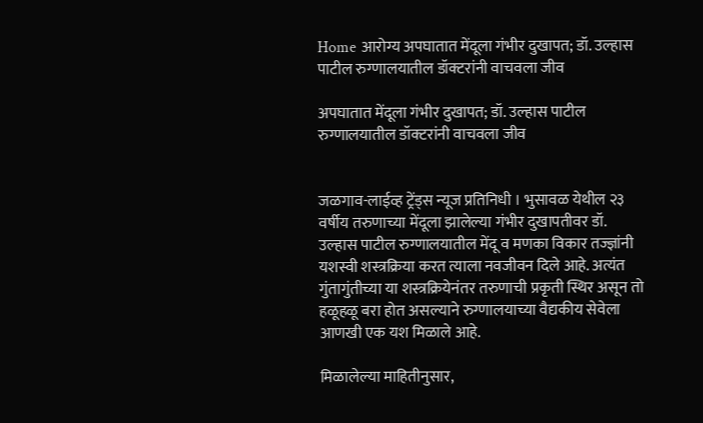Home आरोग्य अपघातात मेंदूला गंभीर दुखापत; डॉ. उल्हास पाटील रुग्णालयातील डॉक्टरांनी वाचवला जीव

अपघातात मेंदूला गंभीर दुखापत; डॉ. उल्हास पाटील रुग्णालयातील डॉक्टरांनी वाचवला जीव


जळगाव-लाईव्ह ट्रेंड्स न्यूज प्रतिनिधी । भुसावळ येथील २३ वर्षीय तरुणाच्या मेंदूला झालेल्या गंभीर दुखापतीवर डॉ. उल्हास पाटील रुग्णालयातील मेंदू व मणका विकार तज्ज्ञांनी यशस्वी शस्त्रक्रिया करत त्याला नवजीवन दिले आहे. अत्यंत गुंतागुंतीच्या या शस्त्रक्रियेनंतर तरुणाची प्रकृती स्थिर असून तो हळूहळू बरा होत असल्याने रुग्णालयाच्या वैद्यकीय सेवेला आणखी एक यश मिळाले आहे.

मिळालेल्या माहितीनुसार,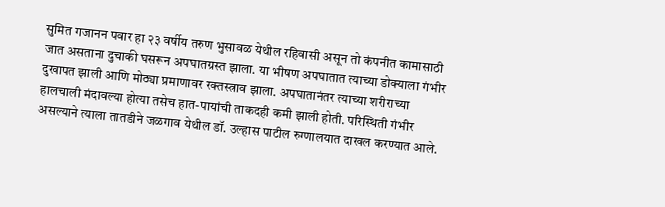सुमित गजानन पवार हा २३ वर्षीय तरुण भुसावळ येथील रहिवासी असून तो कंपनीत कामासाठी जात असताना दुचाकी घसरून अपघातग्रस्त झाला. या भीषण अपघातात त्याच्या डोक्याला गंभीर दुखापत झाली आणि मोठ्या प्रमाणावर रक्तस्त्राव झाला. अपघातानंतर त्याच्या शरीराच्या हालचाली मंदावल्या होत्या तसेच हात-पायांची ताकदही कमी झाली होती. परिस्थिती गंभीर असल्याने त्याला तातडीने जळगाव येथील डॉ. उल्हास पाटील रुग्णालयात दाखल करण्यात आले.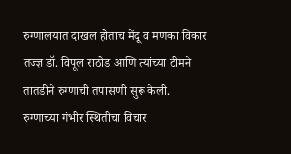रुग्णालयात दाखल होताच मेंदू व मणका विकार तज्ज्ञ डॉ. विपूल राठोड आणि त्यांच्या टीमने तातडीने रुग्णाची तपासणी सुरू केली. रुग्णाच्या गंभीर स्थितीचा विचार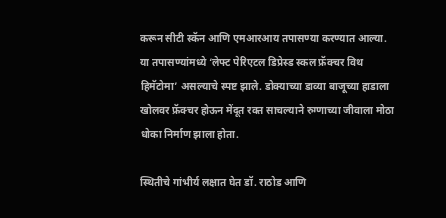करून सीटी स्कॅन आणि एमआरआय तपासण्या करण्यात आल्या. या तपासण्यांमध्ये ‘लेफ्ट पेरिएटल डिप्रेस्ड स्कल फ्रॅक्चर विथ हिमॅटोमा’ असल्याचे स्पष्ट झाले. डोक्याच्या डाव्या बाजूच्या हाडाला खोलवर फ्रॅक्चर होऊन मेंदूत रक्त साचल्याने रुग्णाच्या जीवाला मोठा धोका निर्माण झाला होता.

स्थितीचे गांभीर्य लक्षात घेत डॉ. राठोड आणि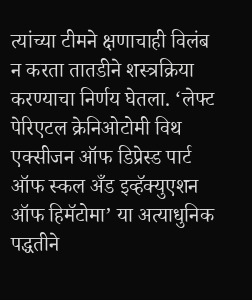त्यांच्या टीमने क्षणाचाही विलंब न करता तातडीने शस्त्रक्रिया करण्याचा निर्णय घेतला. ‘लेफ्ट पेरिएटल क्रेनिओटोमी विथ एक्सीजन ऑफ डिप्रेस्ड पार्ट ऑफ स्कल अँड इव्हॅक्युएशन ऑफ हिमॅटोमा’ या अत्याधुनिक पद्धतीने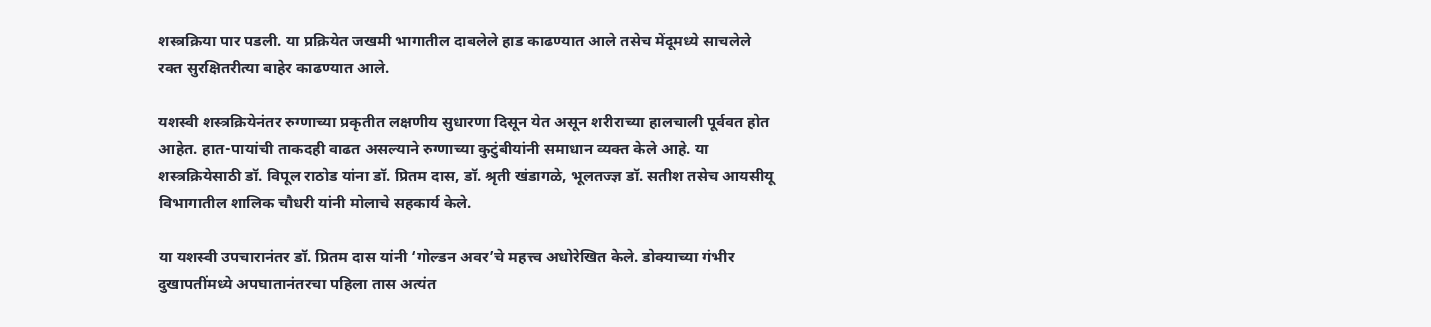शस्त्रक्रिया पार पडली. या प्रक्रियेत जखमी भागातील दाबलेले हाड काढण्यात आले तसेच मेंदूमध्ये साचलेले रक्त सुरक्षितरीत्या बाहेर काढण्यात आले.

यशस्वी शस्त्रक्रियेनंतर रुग्णाच्या प्रकृतीत लक्षणीय सुधारणा दिसून येत असून शरीराच्या हालचाली पूर्ववत होत आहेत. हात-पायांची ताकदही वाढत असल्याने रुग्णाच्या कुटुंबीयांनी समाधान व्यक्त केले आहे. या शस्त्रक्रियेसाठी डॉ. विपूल राठोड यांना डॉ. प्रितम दास, डॉ. श्रृती खंडागळे, भूलतज्ज्ञ डॉ. सतीश तसेच आयसीयू विभागातील शालिक चौधरी यांनी मोलाचे सहकार्य केले.

या यशस्वी उपचारानंतर डॉ. प्रितम दास यांनी ‘गोल्डन अवर’चे महत्त्व अधोरेखित केले. डोक्याच्या गंभीर दुखापतींमध्ये अपघातानंतरचा पहिला तास अत्यंत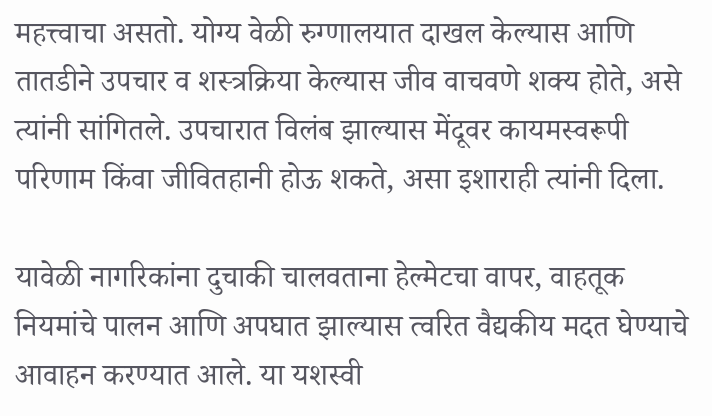महत्त्वाचा असतो. योग्य वेळी रुग्णालयात दाखल केल्यास आणि तातडीने उपचार व शस्त्रक्रिया केल्यास जीव वाचवणे शक्य होते, असे त्यांनी सांगितले. उपचारात विलंब झाल्यास मेंदूवर कायमस्वरूपी परिणाम किंवा जीवितहानी होऊ शकते, असा इशाराही त्यांनी दिला.

यावेळी नागरिकांना दुचाकी चालवताना हेल्मेटचा वापर, वाहतूक नियमांचे पालन आणि अपघात झाल्यास त्वरित वैद्यकीय मदत घेण्याचे आवाहन करण्यात आले. या यशस्वी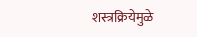शस्त्रक्रियेमुळे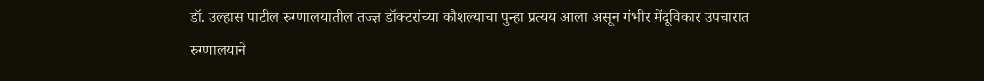डॉ. उल्हास पाटील रुग्णालयातील तज्ज्ञ डॉक्टरांच्या कौशल्याचा पुन्हा प्रत्यय आला असून गंभीर मेंदूविकार उपचारात रुग्णालयाने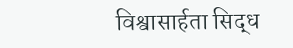विश्वासार्हता सिद्ध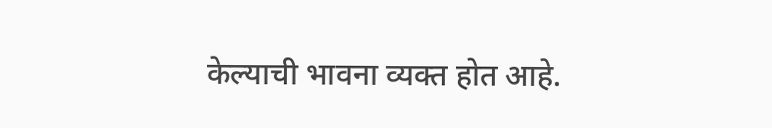केल्याची भावना व्यक्त होत आहे.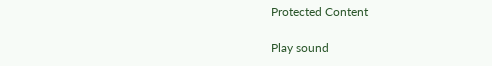Protected Content

Play sound